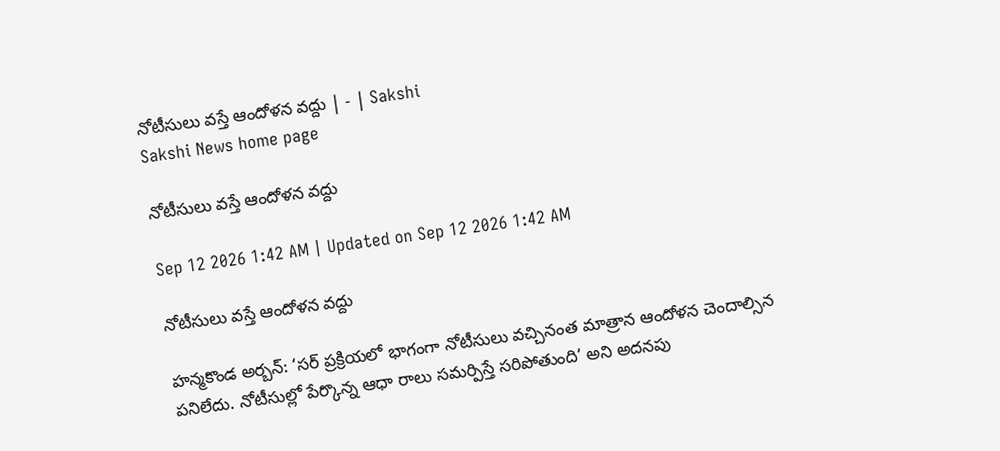నోటీసులు వస్తే ఆందోళన వద్దు | - | Sakshi
Sakshi News home page

నోటీసులు వస్తే ఆందోళన వద్దు

Sep 12 2026 1:42 AM | Updated on Sep 12 2026 1:42 AM

నోటీసులు వస్తే ఆందోళన వద్దు

హన్మకొండ అర్బన్‌: ‘సర్‌ ప్రక్రియలో భాగంగా నోటీసులు వచ్చినంత మాత్రాన ఆందోళన చెందాల్సిన పనిలేదు. నోటీసుల్లో పేర్కొన్న ఆధా రాలు సమర్పిస్తే సరిపోతుంది’ అని అదనపు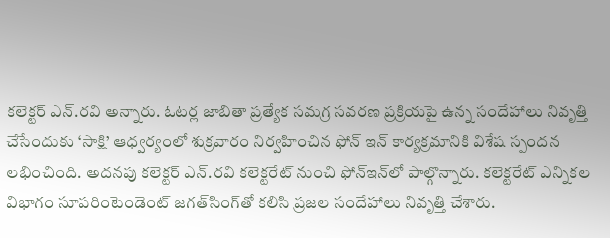కలెక్టర్‌ ఎన్‌.రవి అన్నారు. ఓటర్ల జాబితా ప్రత్యేక సమగ్ర సవరణ ప్రక్రియపై ఉన్న సందేహాలు నివృత్తి చేసేందుకు ‘సాక్షి’ ఆధ్వర్యంలో శుక్రవారం నిర్వహించిన ఫోన్‌ ఇన్‌ కార్యక్రమానికి విశేష స్పందన లభించింది. అదనపు కలెక్టర్‌ ఎన్‌.రవి కలెక్టరేట్‌ నుంచి ఫోన్‌ఇన్‌లో పాల్గొన్నారు. కలెక్టరేట్‌ ఎన్నికల విభాగం సూపరింటెండెంట్‌ జగత్‌సింగ్‌తో కలిసి ప్రజల సందేహాలు నివృత్తి చేశారు.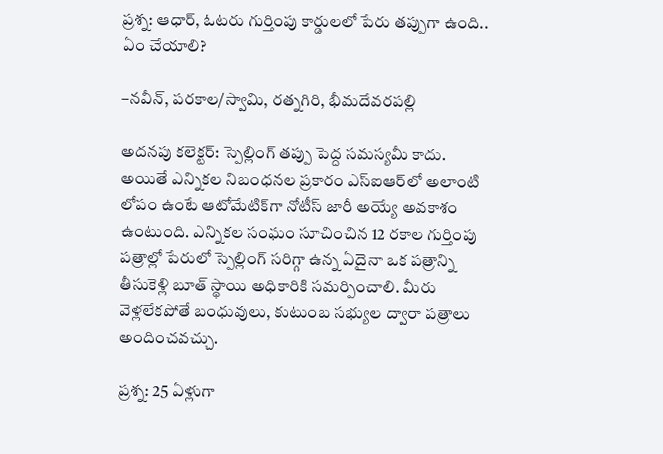ప్రశ్న: ఆధార్‌, ఓటరు గుర్తింపు కార్డులలో పేరు తప్పుగా ఉంది.. ఏం చేయాలి?

–నవీన్‌, పరకాల/స్వామి, రత్నగిరి, భీమదేవరపల్లి

అదనపు కలెక్టర్‌: స్పెల్లింగ్‌ తప్పు పెద్ద సమస్యమీ కాదు. అయితే ఎన్నికల నిబంధనల ప్రకారం ఎస్‌ఐఆర్‌లో అలాంటి లోపం ఉంటే ఆటోమేటిక్‌గా నోటీస్‌ జారీ అయ్యే అవకాశం ఉంటుంది. ఎన్నికల సంఘం సూచించిన 12 రకాల గుర్తింపు పత్రాల్లో పేరులో స్పెల్లింగ్‌ సరిగ్గా ఉన్న ఏదైనా ఒక పత్రాన్ని తీసుకెళ్లి బూత్‌ స్థాయి అధికారికి సమర్పించాలి. మీరు వెళ్లలేకపోతే బంధువులు, కుటుంబ సభ్యుల ద్వారా పత్రాలు అందించవచ్చు.

ప్రశ్న: 25 ఏళ్లుగా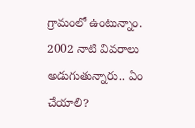గ్రామంలో ఉంటున్నాం. 2002 నాటి వివరాలు అడుగుతున్నారు.. ఏం చేయాలి?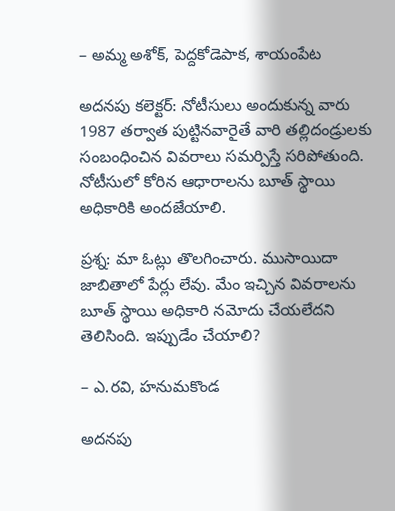– అమ్మ అశోక్‌, పెద్దకోడెపాక, శాయంపేట

అదనపు కలెక్టర్‌: నోటీసులు అందుకున్న వారు 1987 తర్వాత పుట్టినవారైతే వారి తల్లిదండ్రులకు సంబంధించిన వివరాలు సమర్పిస్తే సరిపోతుంది. నోటీసులో కోరిన ఆధారాలను బూత్‌ స్థాయి అధికారికి అందజేయాలి.

ప్రశ్న: మా ఓట్లు తొలగించారు. ముసాయిదా జాబితాలో పేర్లు లేవు. మేం ఇచ్చిన వివరాలను బూత్‌ స్థాయి అధికారి నమోదు చేయలేదని తెలిసింది. ఇప్పుడేం చేయాలి?

– ఎ.రవి, హనుమకొండ

అదనపు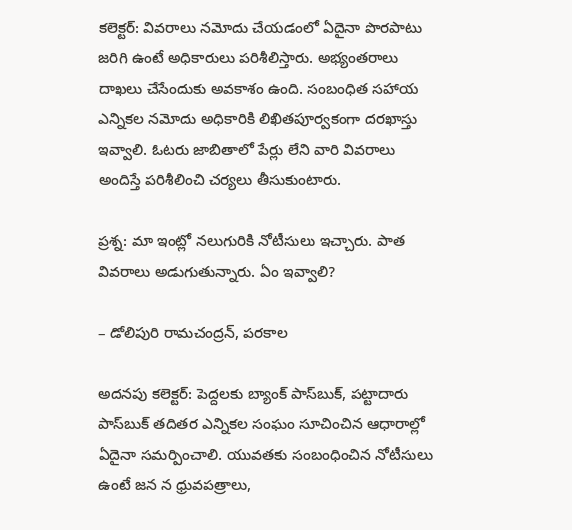కలెక్టర్‌: వివరాలు నమోదు చేయడంలో ఏదైనా పొరపాటు జరిగి ఉంటే అధికారులు పరిశీలిస్తారు. అభ్యంతరాలు దాఖలు చేసేందుకు అవకాశం ఉంది. సంబంధిత సహాయ ఎన్నికల నమోదు అధికారికి లిఖితపూర్వకంగా దరఖాస్తు ఇవ్వాలి. ఓటరు జాబితాలో పేర్లు లేని వారి వివరాలు అందిస్తే పరిశీలించి చర్యలు తీసుకుంటారు.

ప్రశ్న: మా ఇంట్లో నలుగురికి నోటీసులు ఇచ్చారు. పాత వివరాలు అడుగుతున్నారు. ఏం ఇవ్వాలి?

– డోలిపురి రామచంద్రన్‌, పరకాల

అదనపు కలెక్టర్‌: పెద్దలకు బ్యాంక్‌ పాస్‌బుక్‌, పట్టాదారు పాస్‌బుక్‌ తదితర ఎన్నికల సంఘం సూచించిన ఆధారాల్లో ఏదైనా సమర్పించాలి. యువతకు సంబంధించిన నోటీసులు ఉంటే జన న ధ్రువపత్రాలు,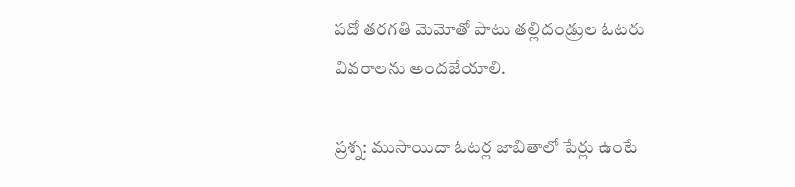పదో తరగతి మెమోతో పాటు తల్లిదండ్రుల ఓటరు వివరాలను అందజేయాలి.

ప్రశ్న: ముసాయిదా ఓటర్ల జాబితాలో పేర్లు ఉంటే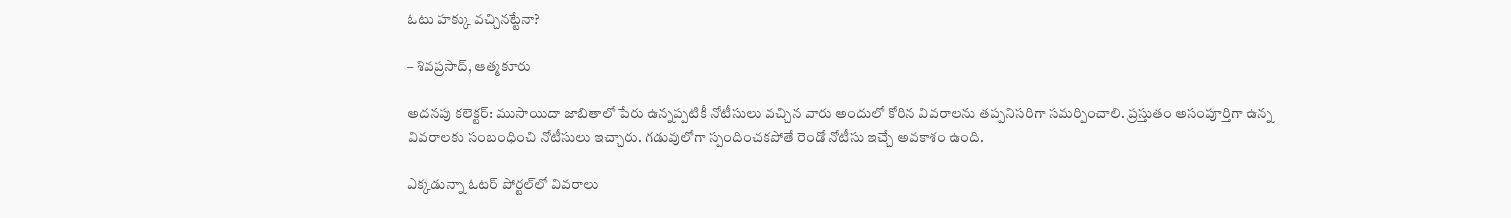ఓటు హక్కు వచ్చినట్టేనా?

– శివప్రసాద్‌, ఆత్మకూరు

అదనపు కలెక్టర్‌: ముసాయిదా జాబితాలో పేరు ఉన్నప్పటికీ నోటీసులు వచ్చిన వారు అందులో కోరిన వివరాలను తప్పనిసరిగా సమర్పించాలి. ప్రస్తుతం అసంపూర్తిగా ఉన్న వివరాలకు సంబంధించి నోటీసులు ఇచ్చారు. గడువులోగా స్పందించకపోతే రెండో నోటీసు ఇచ్చే అవకాశం ఉంది.

ఎక్కడున్నా ఓటర్‌ పోర్టల్‌లో వివరాలు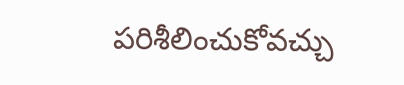పరిశీలించుకోవచ్చు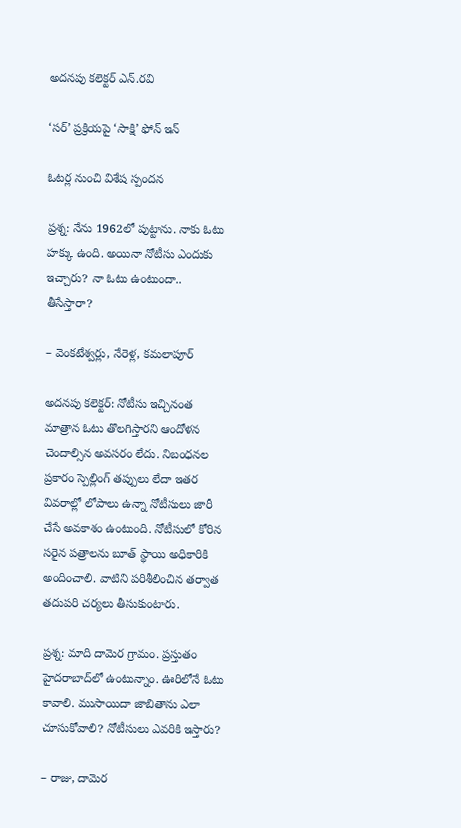అదనపు కలెక్టర్‌ ఎన్‌.రవి

‘సర్‌’ ప్రక్రియపై ‘సాక్షి’ ఫోన్‌ ఇన్‌

ఓటర్ల నుంచి విశేష స్పందన

ప్రశ్న: నేను 1962లో పుట్టాను. నాకు ఓటు హక్కు ఉంది. అయినా నోటీసు ఎందుకు ఇచ్చారు? నా ఓటు ఉంటుందా.. తీసేస్తారా?

– వెంకటేశ్వర్లు, నేరెళ్ల, కమలాపూర్‌

అదనపు కలెక్టర్‌: నోటీసు ఇచ్చినంత మాత్రాన ఓటు తొలగిస్తారని ఆందోళన చెందాల్సిన అవసరం లేదు. నిబంధనల ప్రకారం స్పెల్లింగ్‌ తప్పులు లేదా ఇతర వివరాల్లో లోపాలు ఉన్నా నోటీసులు జారీ చేసే అవకాశం ఉంటుంది. నోటీసులో కోరిన సరైన పత్రాలను బూత్‌ స్థాయి అధికారికి అందించాలి. వాటిని పరిశీలించిన తర్వాత తదుపరి చర్యలు తీసుకుంటారు.

ప్రశ్న: మాది దామెర గ్రామం. ప్రస్తుతం హైదరాబాద్‌లో ఉంటున్నాం. ఊరిలోనే ఓటు కావాలి. ముసాయిదా జాబితాను ఎలా చూసుకోవాలి? నోటీసులు ఎవరికి ఇస్తారు?

– రాజు, దామెర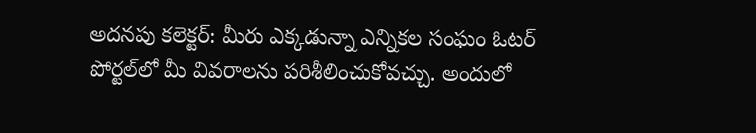అదనపు కలెక్టర్‌: మీరు ఎక్కడున్నా ఎన్నికల సంఘం ఓటర్‌ పోర్టల్‌లో మీ వివరాలను పరిశీలించుకోవచ్చు. అందులో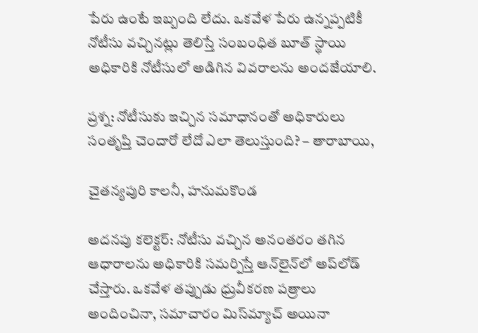పేరు ఉంటే ఇబ్బంది లేదు. ఒకవేళ పేరు ఉన్నప్పటికీ నోటీసు వచ్చినట్లు తెలిస్తే సంబంధిత బూత్‌ స్థాయి అధికారికి నోటీసులో అడిగిన వివరాలను అందజేయాలి.

ప్రశ్న: నోటీసుకు ఇచ్చిన సమాధానంతో అధికారులు సంతృప్తి చెందారో లేదో ఎలా తెలుస్తుంది? – తారాబాయి,

చైతన్యపురి కాలనీ, హనుమకొండ

అదనపు కలెక్టర్‌: నోటీసు వచ్చిన అనంతరం తగిన ఆధారాలను అధికారికి సమర్పిస్తే ఆన్‌లైన్‌లో అప్‌లోడ్‌ చేస్తారు. ఒకవేళ తప్పుడు ధ్రువీకరణ పత్రాలు అందించినా, సమాచారం మిస్‌మ్యాచ్‌ అయినా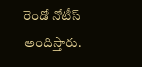రెండో నోటీస్‌ అందిస్తారు.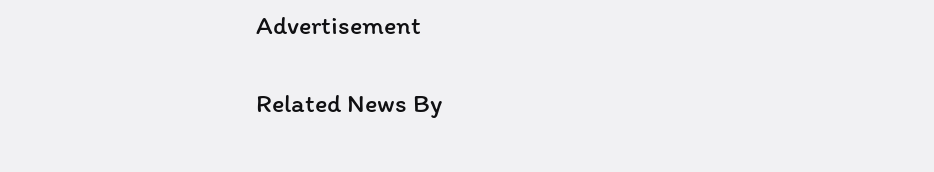Advertisement

Related News By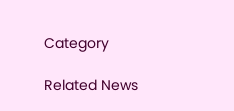Category

Related News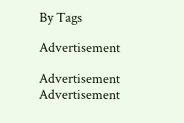By Tags

Advertisement

Advertisement
Advertisement